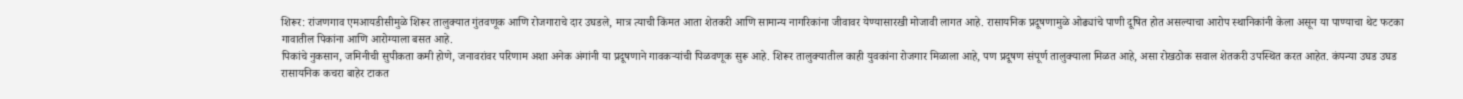शिरूर: रांजणगाव एमआयडीसीमुळे शिरूर तालुक्यात गुंतवणूक आणि रोजगाराचे दार उघडले, मात्र त्याची किंमत आता शेतकरी आणि सामान्य नागरिकांना जीवावर येण्यासारखी मोजावी लागत आहे. रासायनिक प्रदूषणामुळे ओढ्यांचे पाणी दूषित होत असल्याचा आरोप स्थानिकांनी केला असून या पाण्याचा थेट फटका गावातील पिकांना आणि आरोग्याला बसत आहे.
पिकांचे नुकसान, जमिनीची सुपीकता कमी होणे, जनावरांवर परिणाम अशा अनेक अंगांनी या प्रदूषणाने गावकऱ्यांची पिळवणूक सुरू आहे. शिरूर तालुक्यातील काही युवकांना रोजगार मिळाला आहे, पण प्रदूषण संपूर्ण तालुक्याला मिळत आहे, असा रोखठोक सवाल शेतकरी उपस्थित करत आहेत. कंपन्या उघड उघड रासायनिक कचरा बाहेर टाकत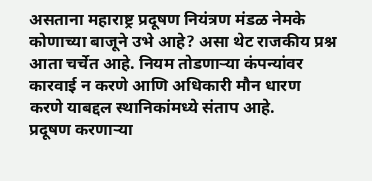असताना महाराष्ट्र प्रदूषण नियंत्रण मंडळ नेमके कोणाच्या बाजूने उभे आहे? असा थेट राजकीय प्रश्न आता चर्चेत आहे. नियम तोडणाऱ्या कंपन्यांवर कारवाई न करणे आणि अधिकारी मौन धारण करणे याबद्दल स्थानिकांमध्ये संताप आहे.
प्रदूषण करणाऱ्या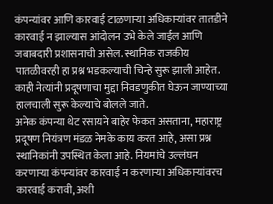कंपन्यांवर आणि कारवाई टाळणाऱ्या अधिकाऱ्यांवर तातडीने कारवाई न झाल्यास आंदोलन उभे केले जाईल आणि जबाबदारी प्रशासनाची असेल. स्थानिक राजकीय पातळीवरही हा प्रश्न भडकल्याची चिन्हे सुरू झाली आहेत. काही नेत्यांनी प्रदूषणाचा मुद्दा निवडणुकीत घेऊन जाण्याच्या हालचाली सुरू केल्याचे बोलले जाते.
अनेक कंपन्या थेट रसायने बाहेर फेकत असताना, महाराष्ट्र प्रदूषण नियंत्रण मंडळ नेमके काय करत आहे, असा प्रश्न स्थानिकांनी उपस्थित केला आहे. नियमांचे उल्लंघन करणाऱ्या कंपन्यांवर कारवाई न करणाऱ्या अधिकाऱ्यांवरच कारवाई करावी, अशी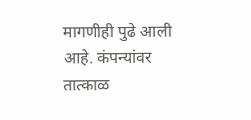मागणीही पुढे आली आहे. कंपन्यांवर तात्काळ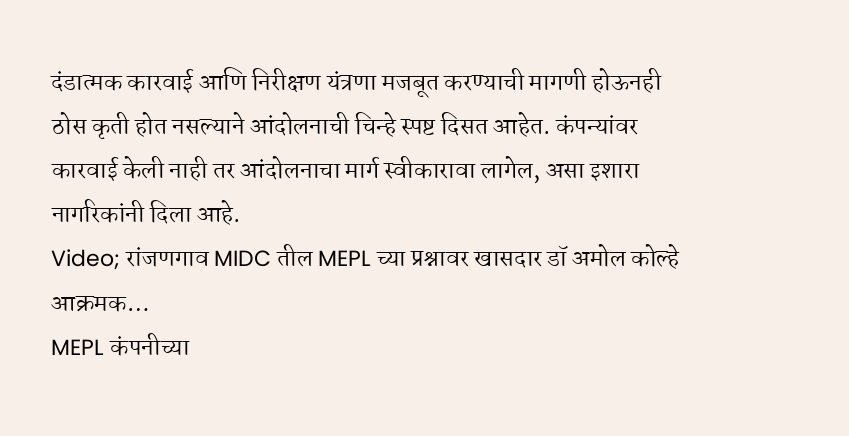दंडात्मक कारवाई आणि निरीक्षण यंत्रणा मजबूत करण्याची मागणी होऊनही ठोस कृती होत नसल्याने आंदोलनाची चिन्हे स्पष्ट दिसत आहेत. कंपन्यांवर कारवाई केली नाही तर आंदोलनाचा मार्ग स्वीकारावा लागेल, असा इशारा नागरिकांनी दिला आहे.
Video; रांजणगाव MIDC तील MEPL च्या प्रश्नावर खासदार डॉ अमोल कोल्हे आक्रमक…
MEPL कंपनीच्या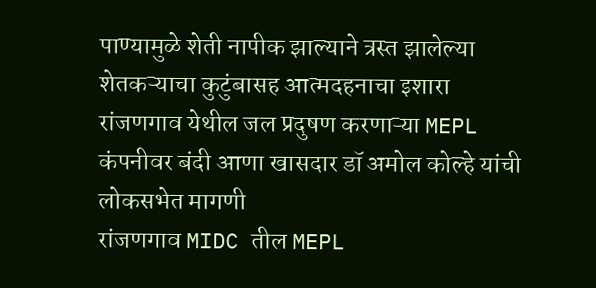पाण्यामुळे शेती नापीक झाल्याने त्रस्त झालेल्या शेतकऱ्याचा कुटुंबासह आत्मदहनाचा इशारा
रांजणगाव येथील जल प्रदुषण करणाऱ्या MEPL कंपनीवर बंदी आणा खासदार डॉ अमोल कोल्हे यांची लोकसभेत मागणी
रांजणगाव MIDC तील MEPL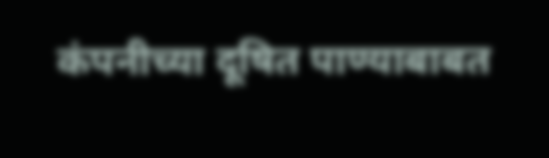कंपनीच्या दूषित पाण्याबाबत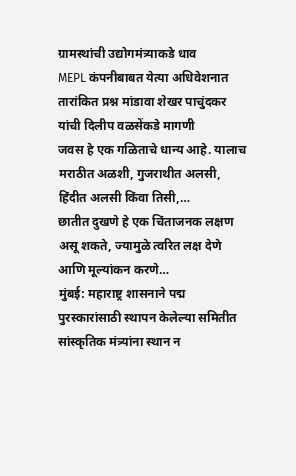ग्रामस्थांची उद्योगमंत्र्याकडे धाव
MEPL कंपनीबाबत येत्या अधिवेशनात तारांकित प्रश्न मांडावा शेखर पाचुंदकर यांची दिलीप वळसेंकडे मागणी
जवस हे एक गळिताचे धान्य आहे. यालाच मराठीत अळशी, गुजराथीत अलसी, हिंदीत अलसी किंवा तिसी,…
छातीत दुखणे हे एक चिंताजनक लक्षण असू शकते, ज्यामुळे त्वरित लक्ष देणे आणि मूल्यांकन करणे…
मुंबई: महाराष्ट्र शासनाने पद्म पुरस्कारांसाठी स्थापन केलेल्या समितीत सांस्कृतिक मंत्र्यांना स्थान न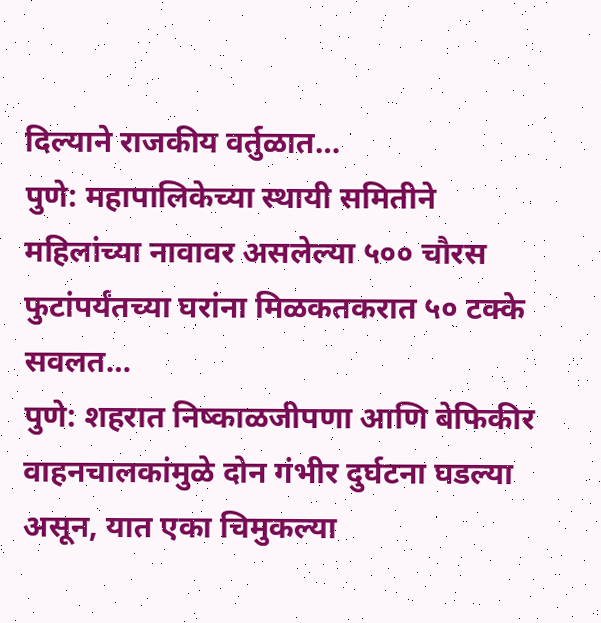दिल्याने राजकीय वर्तुळात…
पुणे: महापालिकेच्या स्थायी समितीने महिलांच्या नावावर असलेल्या ५०० चौरस फुटांपर्यंतच्या घरांना मिळकतकरात ५० टक्के सवलत…
पुणे: शहरात निष्काळजीपणा आणि बेफिकीर वाहनचालकांमुळे दोन गंभीर दुर्घटना घडल्या असून, यात एका चिमुकल्या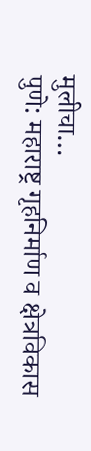मुलीचा…
पुणे: महाराष्ट्र गृहनिर्माण व क्षेत्रविकास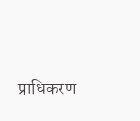प्राधिकरण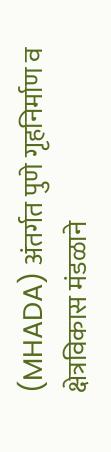(MHADA) अंतर्गत पुणे गृहनिर्माण व क्षेत्रविकास मंडळाने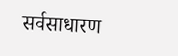सर्वसाधारण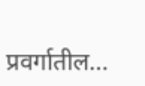प्रवर्गातील…